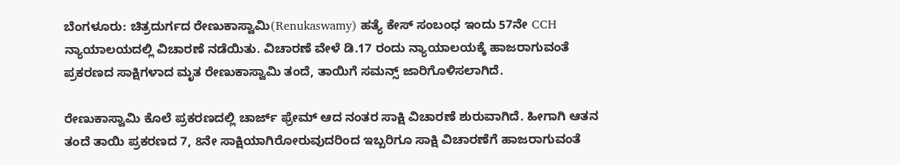ಬೆಂಗಳೂರು: ಚಿತ್ರದುರ್ಗದ ರೇಣುಕಾಸ್ವಾಮಿ(Renukaswamy) ಹತ್ಯೆ ಕೇಸ್ ಸಂಬಂಧ ಇಂದು 57ನೇ CCH ನ್ಯಾಯಾಲಯದಲ್ಲಿ ವಿಚಾರಣೆ ನಡೆಯಿತು. ವಿಚಾರಣೆ ವೇಳೆ ಡಿ.17 ರಂದು ನ್ಯಾಯಾಲಯಕ್ಕೆ ಹಾಜರಾಗುವಂತೆ ಪ್ರಕರಣದ ಸಾಕ್ಷಿಗಳಾದ ಮೃತ ರೇಣುಕಾಸ್ವಾಮಿ ತಂದೆ, ತಾಯಿಗೆ ಸಮನ್ಸ್ ಜಾರಿಗೊಳಿಸಲಾಗಿದೆ.

ರೇಣುಕಾಸ್ವಾಮಿ ಕೊಲೆ ಪ್ರಕರಣದಲ್ಲಿ ಚಾರ್ಜ್ ಫ್ರೇಮ್ ಆದ ನಂತರ ಸಾಕ್ಷಿ ವಿಚಾರಣೆ ಶುರುವಾಗಿದೆ. ಹೀಗಾಗಿ ಆತನ ತಂದೆ ತಾಯಿ ಪ್ರಕರಣದ 7, 8ನೇ ಸಾಕ್ಷಿಯಾಗಿರೋರುವುದರಿಂದ ಇಬ್ಬರಿಗೂ ಸಾಕ್ಷಿ ವಿಚಾರಣೆಗೆ ಹಾಜರಾಗುವಂತೆ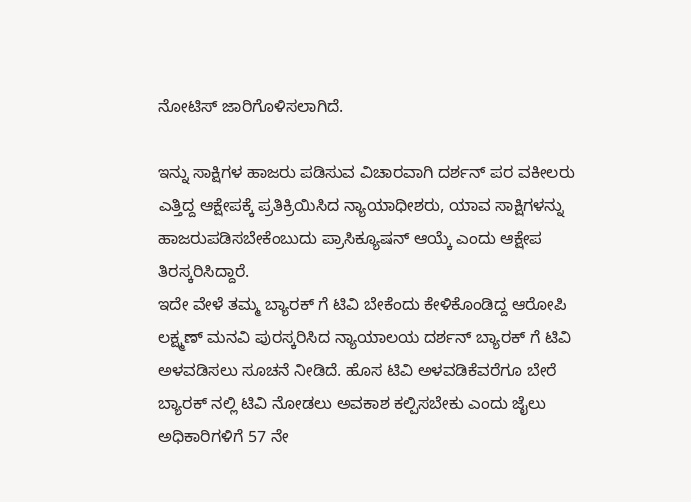ನೋಟಿಸ್ ಜಾರಿಗೊಳಿಸಲಾಗಿದೆ.

ಇನ್ನು ಸಾಕ್ಷಿಗಳ ಹಾಜರು ಪಡಿಸುವ ವಿಚಾರವಾಗಿ ದರ್ಶನ್ ಪರ ವಕೀಲರು ಎತ್ತಿದ್ದ ಆಕ್ಷೇಪಕ್ಕೆ ಪ್ರತಿಕ್ರಿಯಿಸಿದ ನ್ಯಾಯಾಧೀಶರು, ಯಾವ ಸಾಕ್ಷಿಗಳನ್ನು ಹಾಜರುಪಡಿಸಬೇಕೆಂಬುದು ಪ್ರಾಸಿಕ್ಯೂಷನ್ ಆಯ್ಕೆ ಎಂದು ಆಕ್ಷೇಪ ತಿರಸ್ಕರಿಸಿದ್ದಾರೆ.
ಇದೇ ವೇಳೆ ತಮ್ಮ ಬ್ಯಾರಕ್ ಗೆ ಟಿವಿ ಬೇಕೆಂದು ಕೇಳಿಕೊಂಡಿದ್ದ ಆರೋಪಿ ಲಕ್ಷ್ಮಣ್ ಮನವಿ ಪುರಸ್ಕರಿಸಿದ ನ್ಯಾಯಾಲಯ ದರ್ಶನ್ ಬ್ಯಾರಕ್ ಗೆ ಟಿವಿ ಅಳವಡಿಸಲು ಸೂಚನೆ ನೀಡಿದೆ. ಹೊಸ ಟಿವಿ ಅಳವಡಿಕೆವರೆಗೂ ಬೇರೆ ಬ್ಯಾರಕ್ ನಲ್ಲಿ ಟಿವಿ ನೋಡಲು ಅವಕಾಶ ಕಲ್ಪಿಸಬೇಕು ಎಂದು ಜೈಲು ಅಧಿಕಾರಿಗಳಿಗೆ 57 ನೇ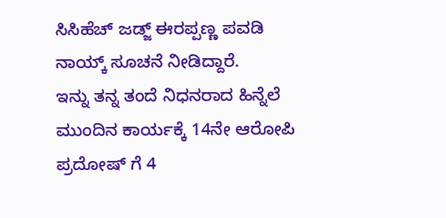ಸಿಸಿಹೆಚ್ ಜಡ್ಜ್ ಈರಪ್ಪಣ್ಣ ಪವಡಿ ನಾಯ್ಕ್ ಸೂಚನೆ ನೀಡಿದ್ದಾರೆ.
ಇನ್ನು ತನ್ನ ತಂದೆ ನಿಧನರಾದ ಹಿನ್ನೆಲೆ ಮುಂದಿನ ಕಾರ್ಯಕ್ಕೆ 14ನೇ ಆರೋಪಿ ಪ್ರದೋಷ್ ಗೆ 4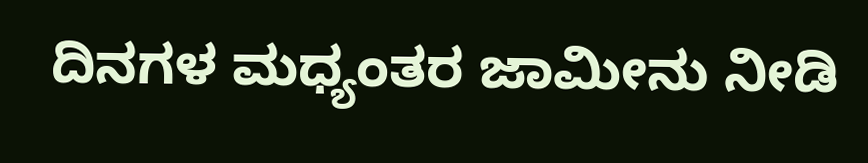ದಿನಗಳ ಮಧ್ಯಂತರ ಜಾಮೀನು ನೀಡಿ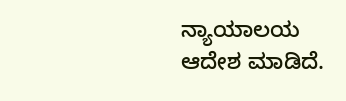ನ್ಯಾಯಾಲಯ ಆದೇಶ ಮಾಡಿದೆ.